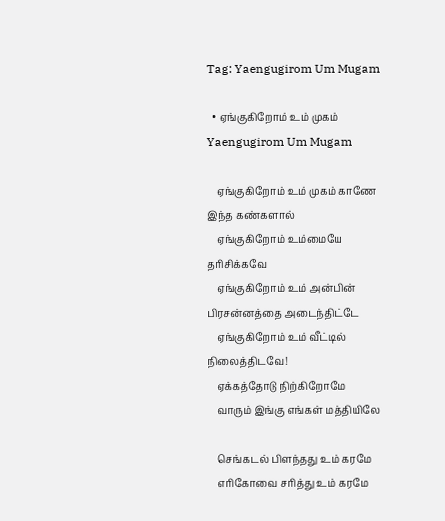Tag: Yaengugirom Um Mugam

  • ஏங்குகிறோம் உம் முகம் Yaengugirom Um Mugam

    ஏங்குகிறோம் உம் முகம் காணே இந்த கண்களால்
    ஏங்குகிறோம் உம்மையே தரிசிக்கவே
    ஏங்குகிறோம் உம் அன்பின் பிரசன்னத்தை அடைந்திட்டே
    ஏங்குகிறோம் உம் வீட்டில் நிலைத்திடவே!
    ஏக்கத்தோடு நிற்கிறோமே
    வாரும் இங்கு எங்கள் மத்தியிலே

    செங்கடல் பிளந்தது உம் கரமே
    எரிகோவை சரித்து உம் கரமே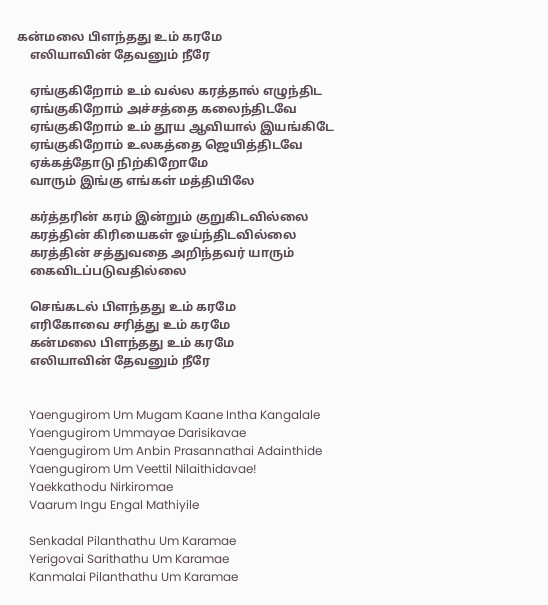கன்மலை பிளந்தது உம் கரமே
    எலியாவின் தேவனும் நீரே

    ஏங்குகிறோம் உம் வல்ல கரத்தால் எழுந்திட
    ஏங்குகிறோம் அச்சத்தை கலைந்திடவே
    ஏங்குகிறோம் உம் தூய ஆவியால் இயங்கிடே
    ஏங்குகிறோம் உலகத்தை ஜெயித்திடவே
    ஏக்கத்தோடு நிற்கிறோமே
    வாரும் இங்கு எங்கள் மத்தியிலே

    கர்த்தரின் கரம் இன்றும் குறுகிடவில்லை
    கரத்தின் கிரியைகள் ஓய்ந்திடவில்லை
    கரத்தின் சத்துவதை அறிந்தவர் யாரும்
    கைவிடப்படுவதில்லை

    செங்கடல் பிளந்தது உம் கரமே
    எரிகோவை சரித்து உம் கரமே
    கன்மலை பிளந்தது உம் கரமே
    எலியாவின் தேவனும் நீரே


    Yaengugirom Um Mugam Kaane Intha Kangalale
    Yaengugirom Ummayae Darisikavae
    Yaengugirom Um Anbin Prasannathai Adainthide
    Yaengugirom Um Veettil Nilaithidavae!
    Yaekkathodu Nirkiromae
    Vaarum Ingu Engal Mathiyile

    Senkadal Pilanthathu Um Karamae
    Yerigovai Sarithathu Um Karamae
    Kanmalai Pilanthathu Um Karamae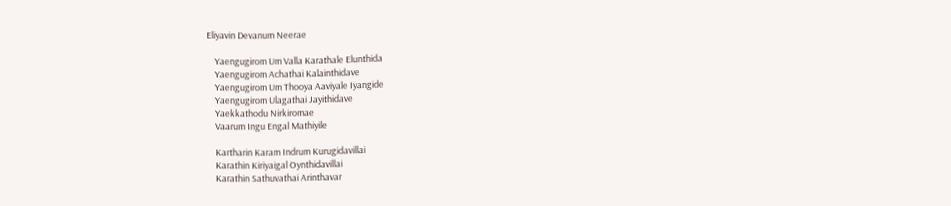Eliyavin Devanum Neerae

    Yaengugirom Um Valla Karathale Elunthida
    Yaengugirom Achathai Kalainthidave
    Yaengugirom Um Thooya Aaviyale Iyangide
    Yaengugirom Ulagathai Jayithidave
    Yaekkathodu Nirkiromae
    Vaarum Ingu Engal Mathiyile

    Kartharin Karam Indrum Kurugidavillai
    Karathin Kiriyaigal Oynthidavillai
    Karathin Sathuvathai Arinthavar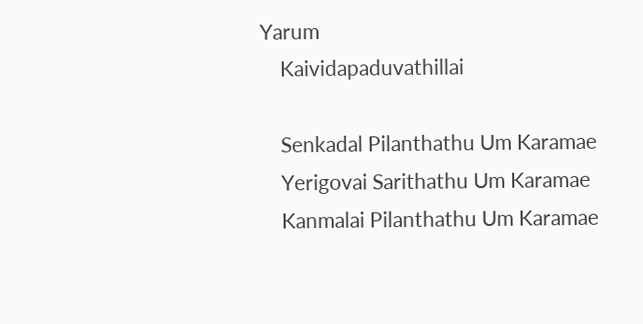Yarum
    Kaividapaduvathillai

    Senkadal Pilanthathu Um Karamae
    Yerigovai Sarithathu Um Karamae
    Kanmalai Pilanthathu Um Karamae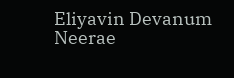Eliyavin Devanum Neerae